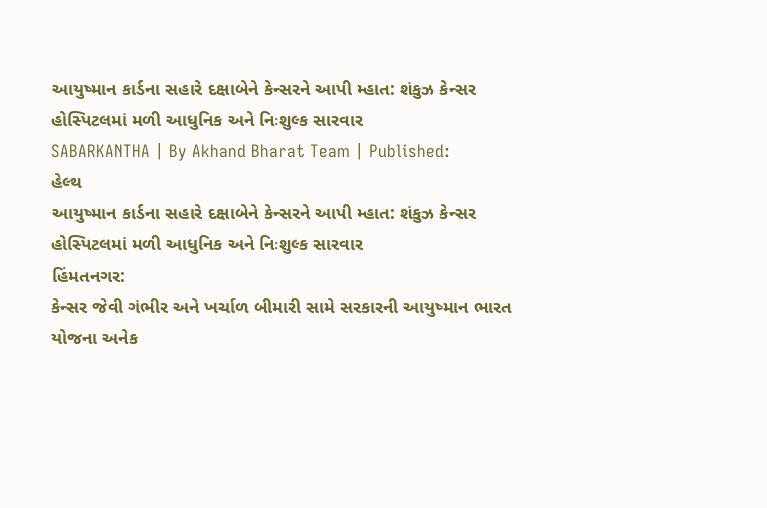આયુષ્માન કાર્ડના સહારે દક્ષાબેને કેન્સરને આપી મ્હાત: શંકુઝ કેન્સર હોસ્પિટલમાં મળી આધુનિક અને નિઃશુલ્ક સારવાર
SABARKANTHA | By Akhand Bharat Team | Published:
હેલ્થ
આયુષ્માન કાર્ડના સહારે દક્ષાબેને કેન્સરને આપી મ્હાત: શંકુઝ કેન્સર હોસ્પિટલમાં મળી આધુનિક અને નિઃશુલ્ક સારવાર
હિંમતનગર:
કેન્સર જેવી ગંભીર અને ખર્ચાળ બીમારી સામે સરકારની આયુષ્માન ભારત યોજના અનેક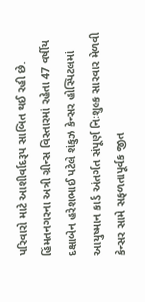પરિવારો માટે આશીર્વાદરૂપ સાબિત થઈ રહી છે. હિંમતનગરના અત્રી ગ્રીન્સ વિસ્તારમાં રહેતા 47 વર્ષીય દક્ષાબેન હરેશભાઈ પટેલે શંકુઝ કેન્સર હોસ્પિટલમાં આયુષ્માન કાર્ડ અંતર્ગત સંપૂર્ણ નિઃશુલ્ક સારવાર મેળવી કેન્સર સામે સફળતાપૂર્વક જીત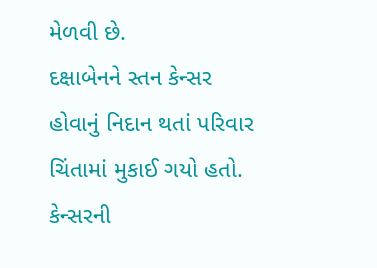મેળવી છે.
દક્ષાબેનને સ્તન કેન્સર હોવાનું નિદાન થતાં પરિવાર ચિંતામાં મુકાઈ ગયો હતો. કેન્સરની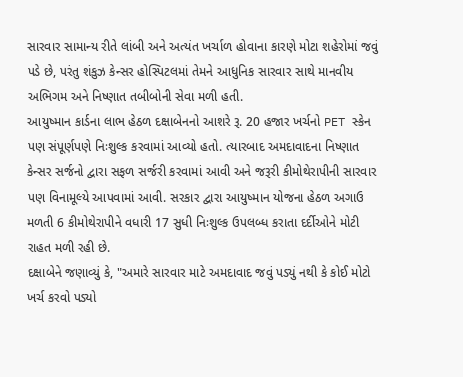સારવાર સામાન્ય રીતે લાંબી અને અત્યંત ખર્ચાળ હોવાના કારણે મોટા શહેરોમાં જવું પડે છે, પરંતુ શંકુઝ કેન્સર હોસ્પિટલમાં તેમને આધુનિક સારવાર સાથે માનવીય અભિગમ અને નિષ્ણાત તબીબોની સેવા મળી હતી.
આયુષ્માન કાર્ડના લાભ હેઠળ દક્ષાબેનનો આશરે રૂ. 20 હજાર ખર્ચનો PET સ્કેન પણ સંપૂર્ણપણે નિઃશુલ્ક કરવામાં આવ્યો હતો. ત્યારબાદ અમદાવાદના નિષ્ણાત કેન્સર સર્જનો દ્વારા સફળ સર્જરી કરવામાં આવી અને જરૂરી કીમોથેરાપીની સારવાર પણ વિનામૂલ્યે આપવામાં આવી. સરકાર દ્વારા આયુષ્માન યોજના હેઠળ અગાઉ મળતી 6 કીમોથેરાપીને વધારી 17 સુધી નિઃશુલ્ક ઉપલબ્ધ કરાતા દર્દીઓને મોટી રાહત મળી રહી છે.
દક્ષાબેને જણાવ્યું કે, "અમારે સારવાર માટે અમદાવાદ જવું પડ્યું નથી કે કોઈ મોટો ખર્ચ કરવો પડ્યો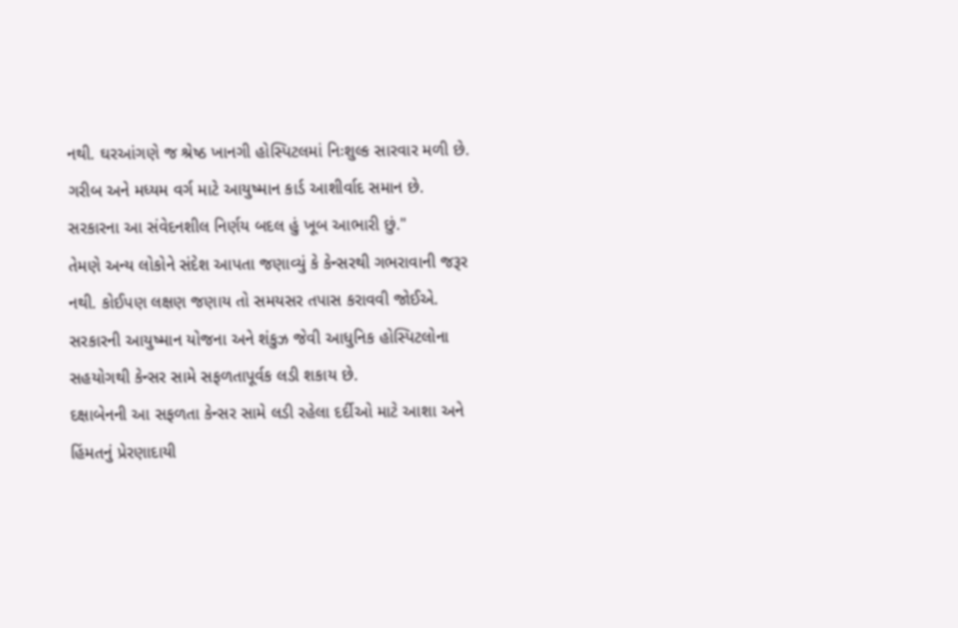નથી. ઘરઆંગણે જ શ્રેષ્ઠ ખાનગી હોસ્પિટલમાં નિઃશુલ્ક સારવાર મળી છે. ગરીબ અને મધ્યમ વર્ગ માટે આયુષ્માન કાર્ડ આશીર્વાદ સમાન છે. સરકારના આ સંવેદનશીલ નિર્ણય બદલ હું ખૂબ આભારી છું."
તેમણે અન્ય લોકોને સંદેશ આપતા જણાવ્યું કે કેન્સરથી ગભરાવાની જરૂર નથી. કોઈપણ લક્ષણ જણાય તો સમયસર તપાસ કરાવવી જોઈએ. સરકારની આયુષ્માન યોજના અને શંકુઝ જેવી આધુનિક હોસ્પિટલોના સહયોગથી કેન્સર સામે સફળતાપૂર્વક લડી શકાય છે.
દક્ષાબેનની આ સફળતા કેન્સર સામે લડી રહેલા દર્દીઓ માટે આશા અને હિંમતનું પ્રેરણાદાયી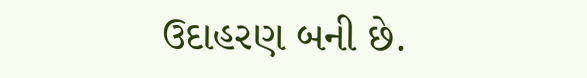ઉદાહરણ બની છે.